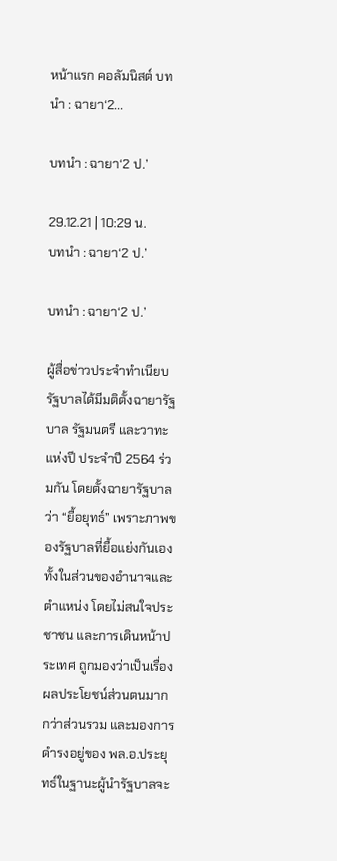หน้าแรก คอลัมนิสต์ บทนำ : ฉายา‘2...

บทนำ : ฉายา‘2 ป.’

29.12.21 | 10:29 น.
บทนำ : ฉายา‘2 ป.’

บทนำ : ฉายา‘2 ป.’

ผู้สื่อข่าวประจำทำเนียบรัฐบาลได้มีมติตั้งฉายารัฐบาล รัฐมนตรี และวาทะแห่งปี ประจำปี 2564 ร่วมกัน โดยตั้งฉายารัฐบาลว่า “ยื้อยุทธ์” เพราะภาพของรัฐบาลที่ยื้อแย่งกันเองทั้งในส่วนของอำนาจและตำแหน่ง โดยไม่สนใจประชาชน และการเดินหน้าประเทศ ถูกมองว่าเป็นเรื่องผลประโยชน์ส่วนตนมากกว่าส่วนรวม และมองการดำรงอยู่ของ พล.อ.ประยุทธ์ในฐานะผู้นำรัฐบาลจะ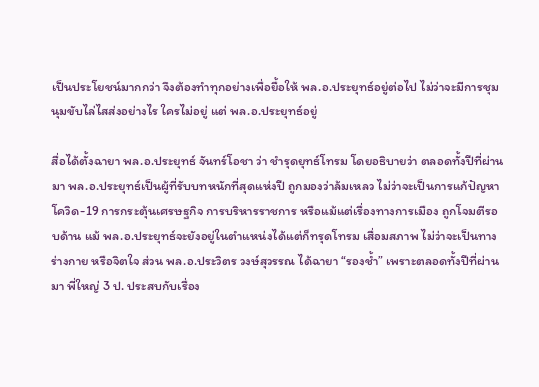เป็นประโยชน์มากกว่า จึงต้องทำทุกอย่างเพื่อยื้อให้ พล.อ.ประยุทธ์อยู่ต่อไป ไม่ว่าจะมีการชุมนุมขับไล่ไสส่งอย่างไร ใครไม่อยู่ แต่ พล.อ.ประยุทธ์อยู่

สื่อได้ตั้งฉายา พล.อ.ประยุทธ์ จันทร์โอชา ว่า ชำรุดยุทธ์โทรม โดยอธิบายว่า ตลอดทั้งปีที่ผ่านมา พล.อ.ประยุทธ์เป็นผู้ที่รับบทหนักที่สุดแห่งปี ถูกมองว่าล้มเหลว ไม่ว่าจะเป็นการแก้ปัญหาโควิด-19 การกระตุ้นเศรษฐกิจ การบริหารราชการ หรือแม้แต่เรื่องทางการเมือง ถูกโจมตีรอบด้าน แม้ พล.อ.ประยุทธ์จะยังอยู่ในตำแหน่งได้แต่ก็ทรุดโทรม เสื่อมสภาพ ไม่ว่าจะเป็นทางร่างกาย หรือจิตใจ ส่วน พล.อ.ประวิตร วงษ์สุวรรณ ได้ฉายา “รองช้ำ” เพราะตลอดทั้งปีที่ผ่านมา พี่ใหญ่ 3 ป. ประสบกับเรื่อง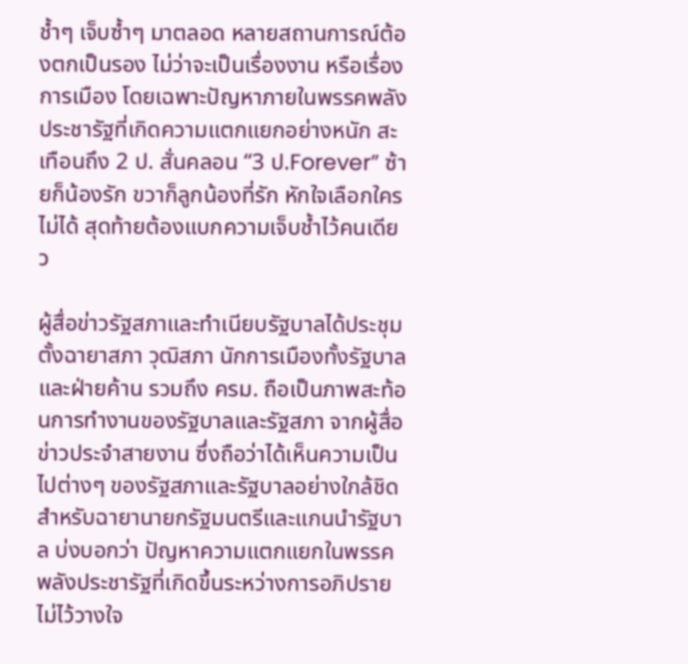ช้ำๆ เจ็บซ้ำๆ มาตลอด หลายสถานการณ์ต้องตกเป็นรอง ไม่ว่าจะเป็นเรื่องงาน หรือเรื่องการเมือง โดยเฉพาะปัญหาภายในพรรคพลังประชารัฐที่เกิดความแตกแยกอย่างหนัก สะเทือนถึง 2 ป. สั่นคลอน “3 ป.Forever” ซ้ายก็น้องรัก ขวาก็ลูกน้องที่รัก หักใจเลือกใครไม่ได้ สุดท้ายต้องแบกความเจ็บช้ำไว้คนเดียว

ผู้สื่อข่าวรัฐสภาและทำเนียบรัฐบาลได้ประชุมตั้งฉายาสภา วุฒิสภา นักการเมืองทั้งรัฐบาลและฝ่ายค้าน รวมถึง ครม. ถือเป็นภาพสะท้อนการทำงานของรัฐบาลและรัฐสภา จากผู้สื่อข่าวประจำสายงาน ซึ่งถือว่าได้เห็นความเป็นไปต่างๆ ของรัฐสภาและรัฐบาลอย่างใกล้ชิด สำหรับฉายานายกรัฐมนตรีและแกนนำรัฐบาล บ่งบอกว่า ปัญหาความแตกแยกในพรรคพลังประชารัฐที่เกิดขึ้นระหว่างการอภิปรายไม่ไว้วางใจ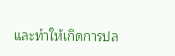และทำให้เกิดการปล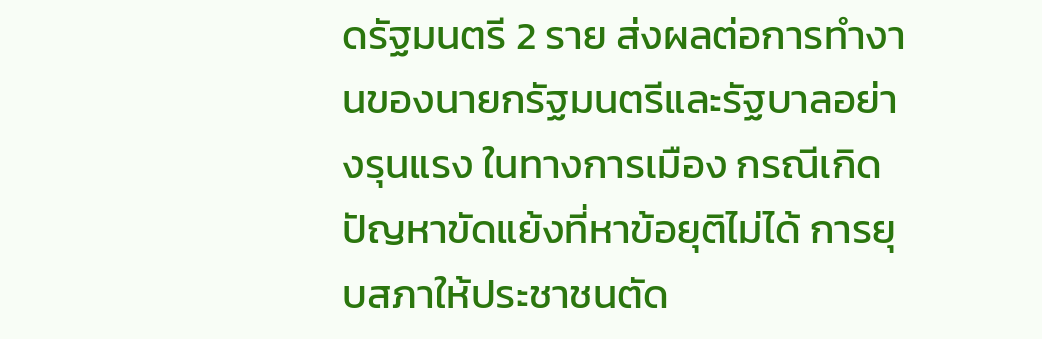ดรัฐมนตรี 2 ราย ส่งผลต่อการทำงานของนายกรัฐมนตรีและรัฐบาลอย่างรุนแรง ในทางการเมือง กรณีเกิดปัญหาขัดแย้งที่หาข้อยุติไม่ได้ การยุบสภาให้ประชาชนตัด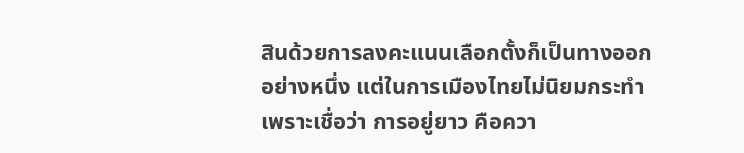สินด้วยการลงคะแนนเลือกตั้งก็เป็นทางออกอย่างหนึ่ง แต่ในการเมืองไทยไม่นิยมกระทำ เพราะเชื่อว่า การอยู่ยาว คือควา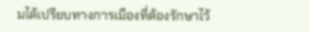มได้เปรียบทางการเมืองที่ต้องรักษาไว้